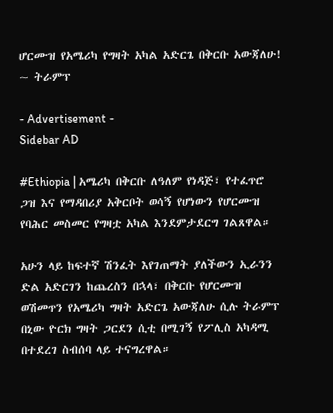ሆርሙዝ የአሜሪካ የግዛት አካል አድርጌ በቅርቡ አውጃለሁ! ~ ትራምፕ

- Advertisement -
Sidebar AD

#Ethiopia | አሜሪካ በቅርቡ ለዓለም የነዳጅ፣ የተፈጥሮ ጋዝ እና የማዳበሪያ አቅርቦት ወሳኝ የሆነውን የሆርሙዝ የባሕር መስመር የግዛቷ አካል እንደምታደርግ ገልጸዋል።

አሁን ላይ ከፍተኛ ሽንፈት እየገጠማት ያለችውን ኢራንን ድል አድርገን ከጨረስን በኋላ፣ በቅርቡ የሆርሙዝ ወሽመጥን የአሜሪካ ግዛት አድርጌ አውጃለሁ ሲሉ ትራምፕ በኒው ዮርክ ግዛት ጋርደን ሲቲ በሚገኝ የፖሊስ አካዳሚ በተደረገ ስብሰባ ላይ ተናግረዋል።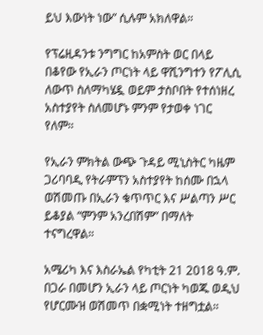ይህ እውነት ነው” ሲሉም አክለዋል።

የፕሬዚዳንቱ ንግግር ከአምስት ወር በላይ በቆየው የኢራን ጦርነት ላይ ዋሺንግተን የፖሊሲ ለውጥ ስለማካሄዷ ወይም ታስቦበት የተሰነዘረ አስተያየት ስለመሆኑ ምንም የታወቀ ነገር የለም።

የኢራን ምክትል ውጭ ጉዳይ ሚኒስትር ካዜም ጋሪባባዲ የትራምፕን አስተያየት ከሰሙ በኋላ ወሽመጡ በኢራን ቁጥጥር እና ሥልጣን ሥር ይቆያል “ምንም አንረበሽም” በማለት ተናግረዋል።

አሜሪካ እና እስራኤል የካቲት 21 2018 ዓ.ም. በጋራ በመሆን ኢራን ላይ ጦርነት ካወጁ ወዲህ የሆርሙዝ ወሽመጥ በቋሚነት ተዘግቷል።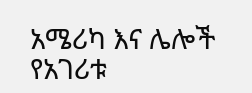አሜሪካ እና ሌሎች የአገሪቱ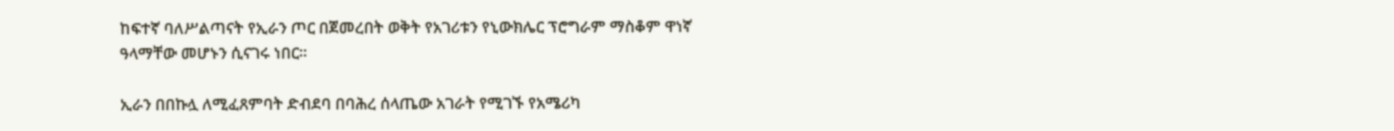ከፍተኛ ባለሥልጣናት የኢራን ጦር በጀመረበት ወቅት የአገሪቱን የኒውክሌር ፕሮግራም ማስቆም ዋነኛ ዓላማቸው መሆኑን ሲናገሩ ነበር።

ኢራን በበኩሏ ለሚፈጸምባት ድብደባ በባሕረ ሰላጤው አገራት የሚገኙ የአሜሪካ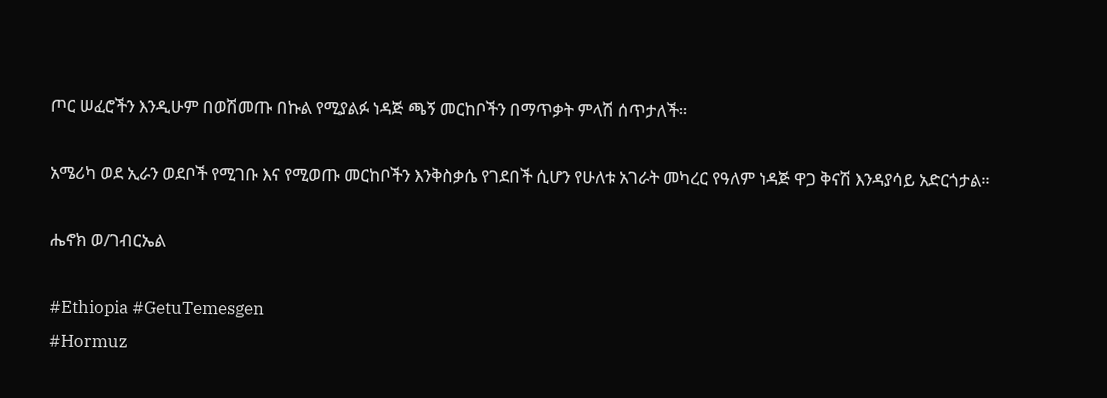ጦር ሠፈሮችን እንዲሁም በወሽመጡ በኩል የሚያልፉ ነዳጅ ጫኝ መርከቦችን በማጥቃት ምላሽ ሰጥታለች።

አሜሪካ ወደ ኢራን ወደቦች የሚገቡ እና የሚወጡ መርከቦችን እንቅስቃሴ የገደበች ሲሆን የሁለቱ አገራት መካረር የዓለም ነዳጅ ዋጋ ቅናሽ እንዳያሳይ አድርጎታል።

ሔኖክ ወ/ገብርኤል

#Ethiopia #GetuTemesgen
#Hormuz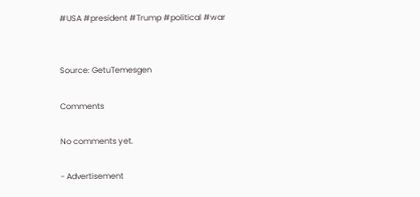#USA #president #Trump #political #war


Source: GetuTemesgen

Comments

No comments yet.

- Advertisement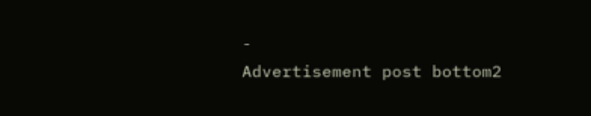-
Advertisement post bottom2